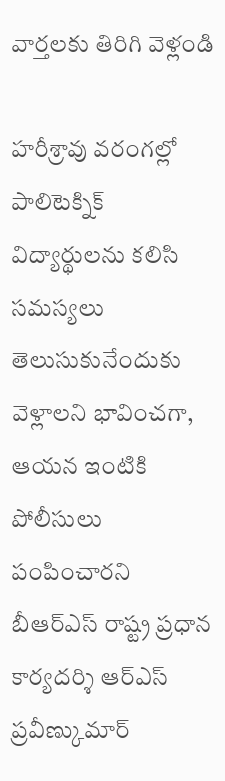వార్తలకు తిరిగి వెళ్లండి

హరీశ్రావు వరంగల్లో పాలిటెక్నిక్ విద్యార్థులను కలిసి సమస్యలు తెలుసుకునేందుకు వెళ్లాలని భావించగా, ఆయన ఇంటికి పోలీసులు పంపించారని బీఆర్ఎస్ రాష్ట్ర ప్రధాన కార్యదర్శి ఆర్ఎస్ ప్రవీణ్కుమార్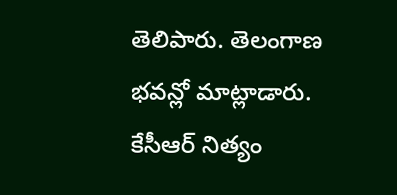తెలిపారు. తెలంగాణ భవన్లో మాట్లాడారు.
కేసీఆర్ నిత్యం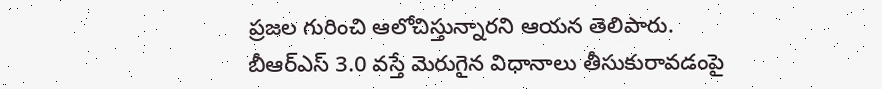ప్రజల గురించి ఆలోచిస్తున్నారని ఆయన తెలిపారు. బీఆర్ఎస్ 3.0 వస్తే మెరుగైన విధానాలు తీసుకురావడంపై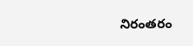నిరంతరం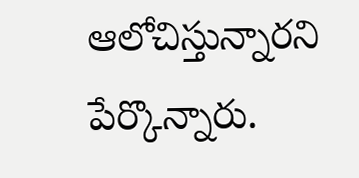ఆలోచిస్తున్నారని పేర్కొన్నారు.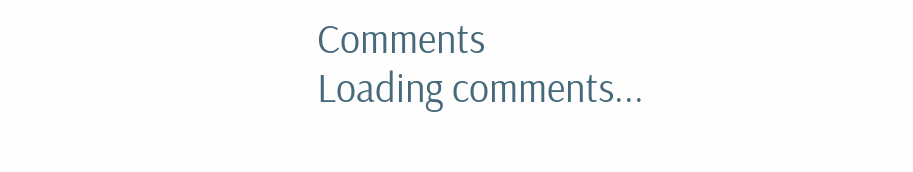Comments
Loading comments...